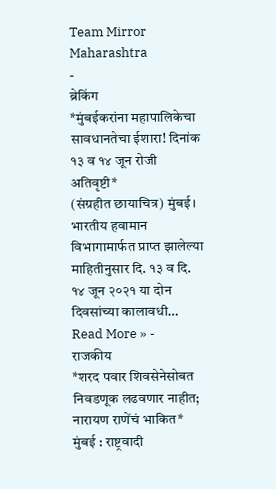Team Mirror Maharashtra
-
ब्रेकिंग
*मुंबईकरांना महापालिकेचा सावधानतेचा ईशारा! दिनांक १३ व १४ जून रोजी अतिवृष्टी*
(संग्रहीत छायाचित्र) मुंबई। भारतीय हवामान विभागामार्फत प्राप्त झालेल्या माहितीनुसार दि. १३ व दि. १४ जून २०२१ या दोन दिवसांच्या कालावधी…
Read More » -
राजकीय
*शरद पवार शिवसेनेसोबत निवडणूक लढवणार नाहीत; नारायण राणेंचं भाकित*
मुंबई : राष्ट्रवादी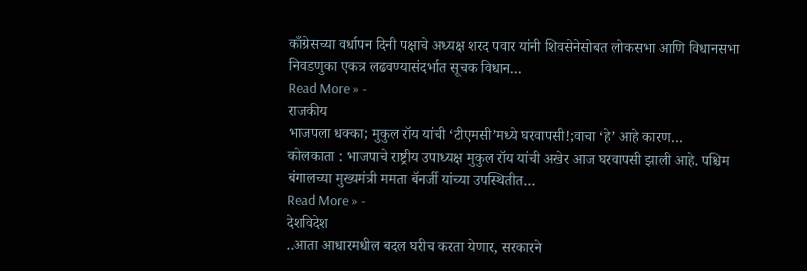काँग्रेसच्या वर्धापन दिनी पक्षाचे अध्यक्ष शरद पवार यांनी शिवसेनेसोबत लोकसभा आणि विधानसभा निवडणुका एकत्र लढवण्यासंदर्भात सूचक विधान…
Read More » -
राजकीय
भाजपला धक्का; मुकुल रॉय यांची ‘टीएमसी’मध्ये घरवापसी!;वाचा ‘हे’ आहे कारण…
कोलकाता : भाजपाचे राष्ट्रीय उपाध्यक्ष मुकुल रॉय यांची अखेर आज घरवापसी झाली आहे. पश्चिम बंगालच्या मुख्यमंत्री ममता बॅनर्जी यांच्या उपस्थितीत…
Read More » -
देशविदेश
..आता आधारमधील बदल घरीच करता येणार, सरकारने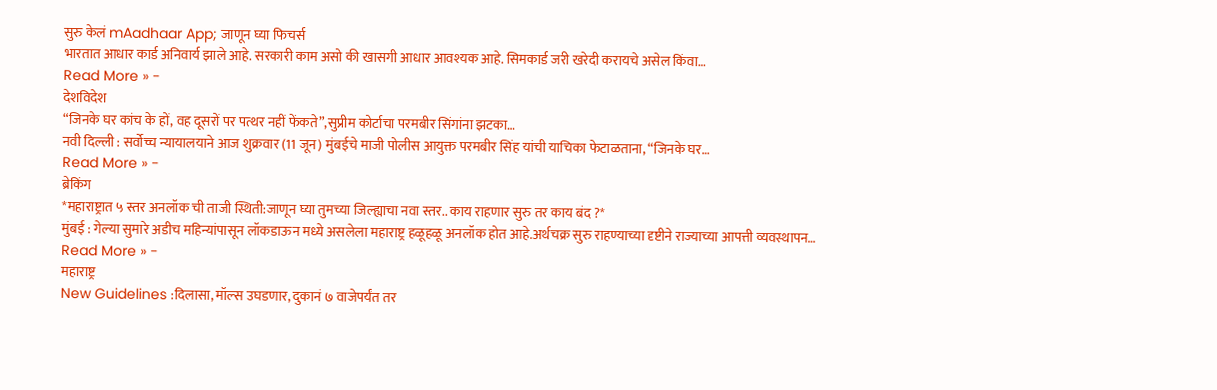सुरु केलं mAadhaar App; जाणून घ्या फिचर्स
भारतात आधार कार्ड अनिवार्य झाले आहे. सरकारी काम असो की खासगी आधार आवश्यक आहे. सिमकार्ड जरी खरेदी करायचे असेल किंवा…
Read More » -
देशविदेश
“जिनके घर कांच के हों, वह दूसरों पर पत्थर नहीं फेंकते”,सुप्रीम कोर्टाचा परमबीर सिंगांना झटका…
नवी दिल्ली : सर्वोच्च न्यायालयाने आज शुक्रवार (11 जून) मुंबईचे माजी पोलीस आयुक्त परमबीर सिंह यांची याचिका फेटाळताना, “जिनके घर…
Read More » -
ब्रेकिंग
*महाराष्ट्रात ५ स्तर अनलॉक ची ताजी स्थिती:जाणून घ्या तुमच्या जिल्ह्याचा नवा स्तर.. काय राहणार सुरु तर काय बंद ?*
मुंबई : गेल्या सुमारे अडीच महिन्यांपासून लॉकडाऊन मध्ये असलेला महाराष्ट्र हळूहळू अनलॉक होत आहे.अर्थचक्र सुरु राहण्याच्या दृष्टीने राज्याच्या आपत्ती व्यवस्थापन…
Read More » -
महाराष्ट्र
New Guidelines :दिलासा, मॉल्स उघडणार, दुकानं ७ वाजेपर्यंत तर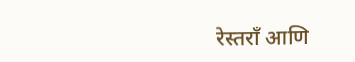रेस्तराँ आणि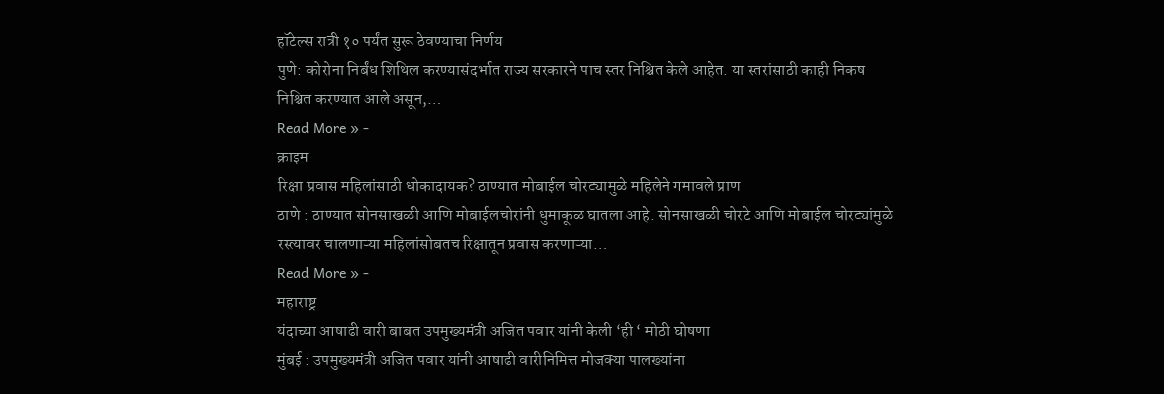हॉटेल्स रात्री १० पर्यंत सुरू ठेवण्याचा निर्णय
पुणे: कोरोना निर्बंध शिथिल करण्यासंदर्भात राज्य सरकारने पाच स्तर निश्चित केले आहेत. या स्तरांसाठी काही निकष निश्चित करण्यात आले असून,…
Read More » -
क्राइम
रिक्षा प्रवास महिलांसाठी धोकादायक? ठाण्यात मोबाईल चोरट्यामुळे महिलेने गमावले प्राण
ठाणे : ठाण्यात सोनसाखळी आणि मोबाईलचोरांनी धुमाकूळ घातला आहे. सोनसाखळी चोरटे आणि मोबाईल चोरट्यांमुळे रस्त्यावर चालणाऱ्या महिलांसोबतच रिक्षातून प्रवास करणाऱ्या…
Read More » -
महाराष्ट्र
यंदाच्या आषाढी वारी बाबत उपमुख्यमंत्री अजित पवार यांनी केली ‘ही ‘ मोठी घोषणा
मुंबई : उपमुख्यमंत्री अजित पवार यांनी आषाढी वारीनिमित्त मोजक्या पालख्यांना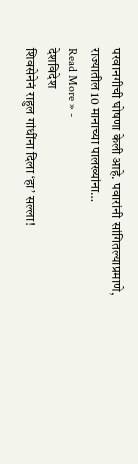परवानगीची घोषणा केली आहे. पवारांनी सांगितल्याप्रमाणे, राज्यातील 10 मानाच्या पालख्यांना…
Read More » -
देशविदेश
शिवसेनेनं राहुल गांधींना दिला ‘हा’ सल्ला!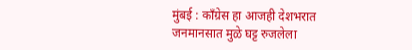मुंबई : काँग्रेस हा आजही देशभरात जनमानसात मुळे घट्ट रुजलेला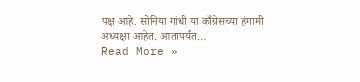पक्ष आहे. सोनिया गांधी या काँग्रेसच्या हंगामी अध्यक्षा आहेत. आतापर्यंत…
Read More »